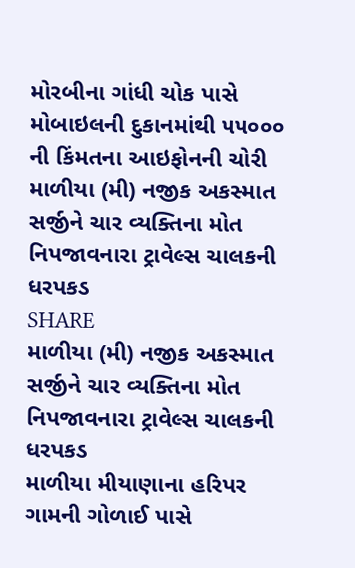મોરબીના ગાંધી ચોક પાસે મોબાઇલની દુકાનમાંથી ૫૫૦૦૦ ની કિંમતના આઇફોનની ચોરી
માળીયા (મી) નજીક અકસ્માત સર્જીને ચાર વ્યક્તિના મોત નિપજાવનારા ટ્રાવેલ્સ ચાલકની ધરપકડ
SHARE
માળીયા (મી) નજીક અકસ્માત સર્જીને ચાર વ્યક્તિના મોત નિપજાવનારા ટ્રાવેલ્સ ચાલકની ધરપકડ
માળીયા મીયાણાના હરિપર ગામની ગોળાઈ પાસે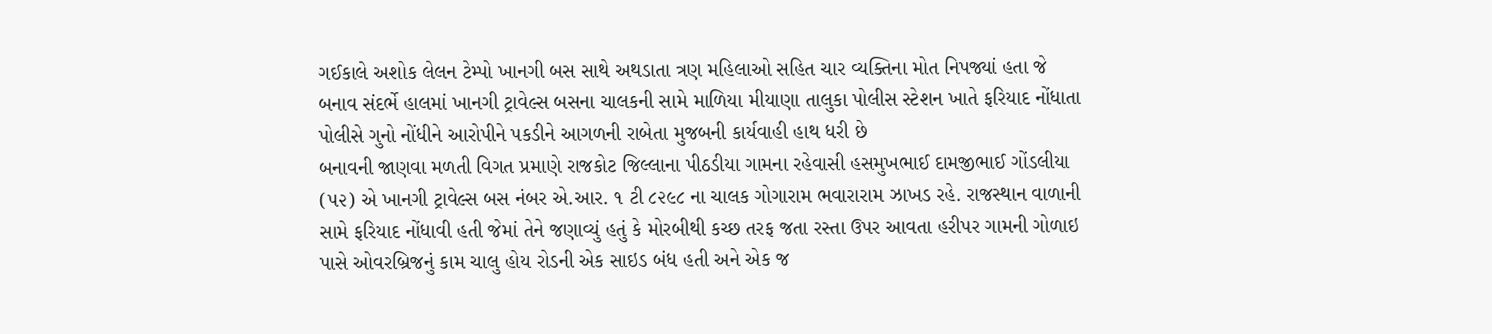ગઈકાલે અશોક લેલન ટેમ્પો ખાનગી બસ સાથે અથડાતા ત્રણ મહિલાઓ સહિત ચાર વ્યક્તિના મોત નિપજ્યાં હતા જે બનાવ સંદર્ભે હાલમાં ખાનગી ટ્રાવેલ્સ બસના ચાલકની સામે માળિયા મીયાણા તાલુકા પોલીસ સ્ટેશન ખાતે ફરિયાદ નોંધાતા પોલીસે ગુનો નોંધીને આરોપીને પકડીને આગળની રાબેતા મુજબની કાર્યવાહી હાથ ધરી છે
બનાવની જાણવા મળતી વિગત પ્રમાણે રાજકોટ જિલ્લાના પીઠડીયા ગામના રહેવાસી હસમુખભાઈ દામજીભાઈ ગોંડલીયા (૫૨) એ ખાનગી ટ્રાવેલ્સ બસ નંબર એ.આર. ૧ ટી ૮૨૯૮ ના ચાલક ગોગારામ ભવારારામ ઝાખડ રહે. રાજસ્થાન વાળાની સામે ફરિયાદ નોંધાવી હતી જેમાં તેને જણાવ્યું હતું કે મોરબીથી કચ્છ તરફ જતા રસ્તા ઉપર આવતા હરીપર ગામની ગોળાઇ પાસે ઓવરબ્રિજનું કામ ચાલુ હોય રોડની એક સાઇડ બંધ હતી અને એક જ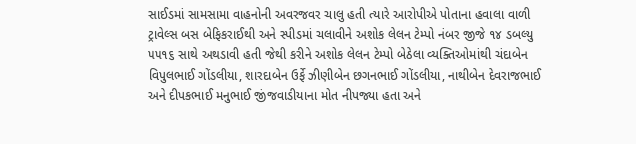સાઈડમાં સામસામા વાહનોની અવરજવર ચાલુ હતી ત્યારે આરોપીએ પોતાના હવાલા વાળી ટ્રાવેલ્સ બસ બેફિકરાઈથી અને સ્પીડમાં ચલાવીને અશોક લેલન ટેમ્પો નંબર જીજે ૧૪ ડબલ્યુ ૫૫૧૬ સાથે અથડાવી હતી જેથી કરીને અશોક લેલન ટેમ્પો બેઠેલા વ્યક્તિઓમાંથી ચંદાબેન વિપુલભાઈ ગોંડલીયા, શારદાબેન ઉર્ફે ઝીણીબેન છગનભાઈ ગોંડલીયા, નાથીબેન દેવરાજભાઈ અને દીપકભાઈ મનુભાઈ જીંજવાડીયાના મોત નીપજ્યા હતા અને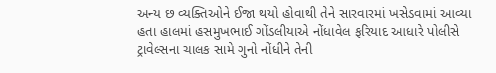અન્ય છ વ્યક્તિઓને ઈજા થયો હોવાથી તેને સારવારમાં ખસેડવામાં આવ્યા હતા હાલમાં હસમુખભાઈ ગોંડલીયાએ નોંધાવેલ ફરિયાદ આધારે પોલીસે ટ્રાવેલ્સના ચાલક સામે ગુનો નોંધીને તેની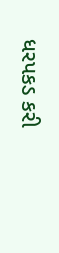ધરપકડ કરી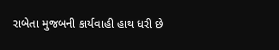રાબેતા મુજબની કાર્યવાહી હાથ ધરી છે